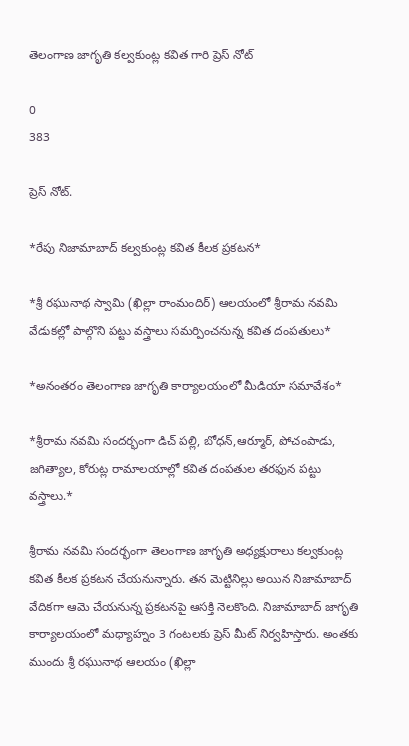తెలంగాణ జాగృతి కల్వకుంట్ల కవిత గారి ప్రెస్ నోట్

0
383

ప్రెస్ నోట్.

*రేపు నిజామాబాద్ కల్వకుంట్ల కవిత కీలక ప్రకటన*

*శ్రీ రఘునాథ స్వామి (ఖిల్లా రాంమందిర్) ఆలయంలో శ్రీరామ నవమి వేడుకల్లో పాల్గొని పట్టు వస్త్రాలు సమర్పించనున్న కవిత దంపతులు*

*అనంతరం తెలంగాణ జాగృతి కార్యాలయంలో మీడియా సమావేశం*

*శ్రీరామ నవమి సందర్భంగా డిచ్ పల్లి, బోధన్,ఆర్మూర్, పోచంపాడు, జగిత్యాల, కోరుట్ల రామాలయాల్లో కవిత దంపతుల తరఫున పట్టు వస్త్రాలు.*

శ్రీరామ నవమి సందర్భంగా తెలంగాణ జాగృతి అధ్యక్షురాలు కల్వకుంట్ల కవిత కీలక ప్రకటన చేయనున్నారు. తన మెట్టినిల్లు అయిన నిజామాబాద్ వేదికగా ఆమె చేయనున్న ప్రకటనపై ఆసక్తి నెలకొంది. నిజామాబాద్ జాగృతి కార్యాలయంలో మధ్యాహ్నం 3 గంటలకు ప్రెస్ మీట్ నిర్వహిస్తారు. అంతకు ముందు శ్రీ రఘునాథ ఆలయం (ఖిల్లా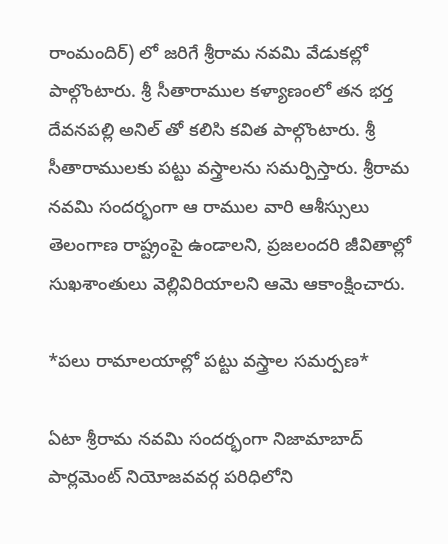రాంమందిర్) లో జరిగే శ్రీరామ నవమి వేడుకల్లో పాల్గొంటారు. శ్రీ సీతారాముల కళ్యాణంలో తన భర్త దేవనపల్లి అనిల్ తో కలిసి కవిత పాల్గొంటారు. శ్రీ సీతారాములకు పట్టు వస్త్రాలను సమర్పిస్తారు. శ్రీరామ నవమి సందర్భంగా ఆ రాముల వారి ఆశీస్సులు తెలంగాణ రాష్ట్రంపై ఉండాలని, ప్రజలందరి జీవితాల్లో సుఖశాంతులు వెల్లివిరియాలని ఆమె ఆకాంక్షించారు.

*పలు రామాలయాల్లో పట్టు వస్త్రాల సమర్పణ*

ఏటా శ్రీరామ నవమి సందర్భంగా నిజామాబాద్ పార్లమెంట్ నియోజవవర్గ పరిధిలోని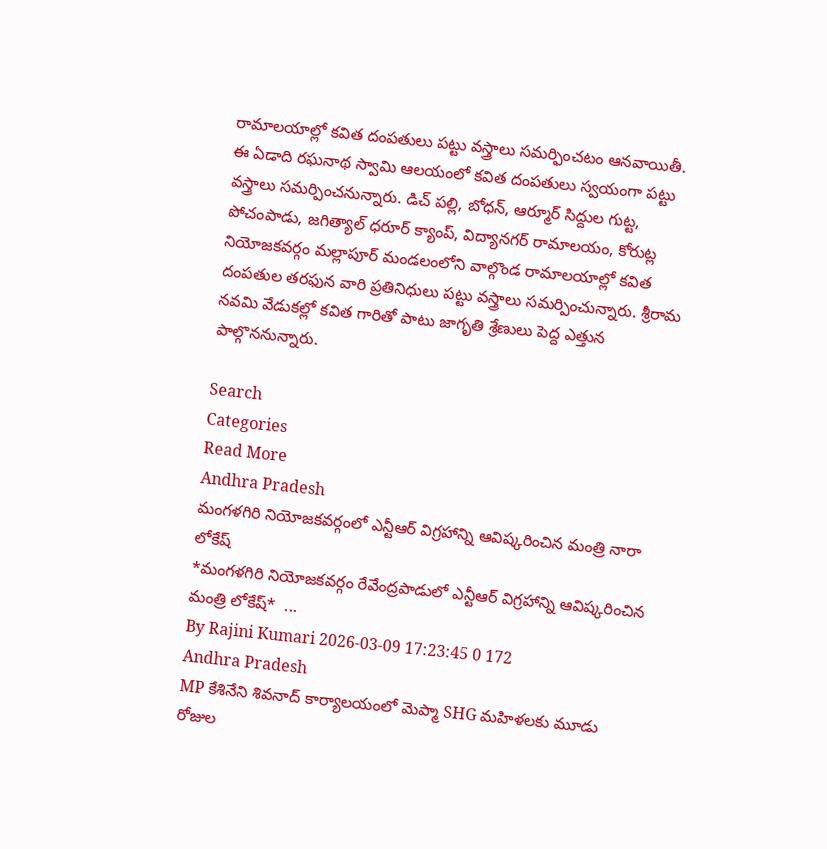రామాలయాల్లో కవిత దంపతులు పట్టు వస్త్రాలు సమర్ఫించటం ఆనవాయితీ. ఈ ఏడాది రఘనాథ స్వామి ఆలయంలో కవిత దంపతులు స్వయంగా పట్టు వస్త్రాలు సమర్పించనున్నారు. డిచ్ పల్లి, బోధన్, ఆర్మూర్ సిద్దుల గుట్ట, పోచంపాడు, జగిత్యాల్ ధరూర్ క్యాంప్, విద్యానగర్ రామాలయం, కోరుట్ల నియోజకవర్గం మల్లాపూర్ మండలంలోని వాల్గొండ రామాలయాల్లో కవిత దంపతుల తరఫున వారి ప్రతినిధులు పట్టు వస్త్రాలు సమర్పించున్నారు. శ్రీరామ నవమి వేడుకల్లో కవిత గారితో పాటు జాగృతి శ్రేణులు పెద్ద ఎత్తున పాల్గొననున్నారు.

Search
Categories
Read More
Andhra Pradesh
మంగళగిరి నియోజకవర్గంలో ఎన్టీఆర్ విగ్రహాన్ని ఆవిష్కరించిన మంత్రి నారా లోకేష్
*మంగళగిరి నియోజకవర్గం రేవేంద్రపాడులో ఎన్టీఆర్ విగ్రహాన్ని ఆవిష్కరించిన మంత్రి లోకేష్*  ...
By Rajini Kumari 2026-03-09 17:23:45 0 172
Andhra Pradesh
MP కేశినేని శివనాద్ కార్యాలయంలో మెప్మా SHG మహిళలకు మూడు రోజుల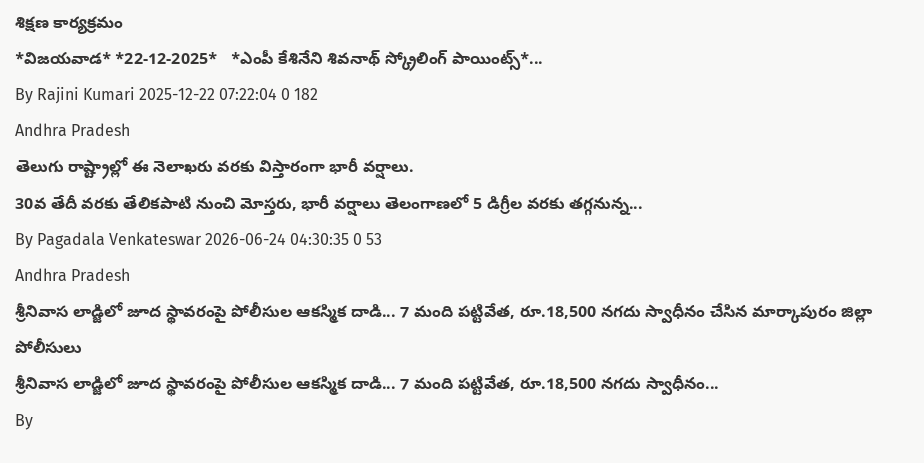శిక్షణ కార్యక్రమం
*విజ‌య‌వాడ* *22-12-2025*   *ఎంపీ కేశినేని శివ‌నాథ్ స్క్రోలింగ్ పాయింట్స్*...
By Rajini Kumari 2025-12-22 07:22:04 0 182
Andhra Pradesh
తెలుగు రాష్ట్రాల్లో ఈ నెలాఖరు వరకు విస్తారంగా భారీ వర్షాలు.
30వ తేదీ వరకు తేలికపాటి నుంచి మోస్తరు, భారీ వర్షాలు తెలంగాణలో 5 డిగ్రీల వరకు తగ్గనున్న...
By Pagadala Venkateswar 2026-06-24 04:30:35 0 53
Andhra Pradesh
శ్రీనివాస లాడ్జిలో జూద స్థావరంపై పోలీసుల ఆకస్మిక దాడి... 7 మంది పట్టివేత, రూ.18,500 నగదు స్వాధీనం చేసిన మార్కాపురం జిల్లా పోలీసులు
శ్రీనివాస లాడ్జిలో జూద స్థావరంపై పోలీసుల ఆకస్మిక దాడి... 7 మంది పట్టివేత, రూ.18,500 నగదు స్వాధీనం...
By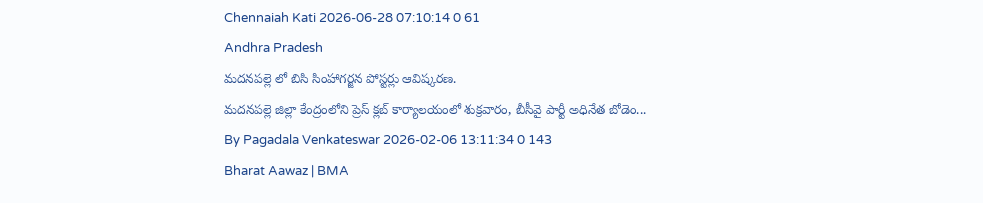Chennaiah Kati 2026-06-28 07:10:14 0 61
Andhra Pradesh
మదనపల్లె లో బిసి సింహాగర్జన పోస్టర్లు ఆవిష్కరణ.
మదనపల్లె జిల్లా కేంద్రంలోని ప్రెస్ క్లబ్ కార్యాలయంలో శుక్రవారం, బీసీవై పార్టీ అధినేత బోడెం...
By Pagadala Venkateswar 2026-02-06 13:11:34 0 143
Bharat Aawaz | BMA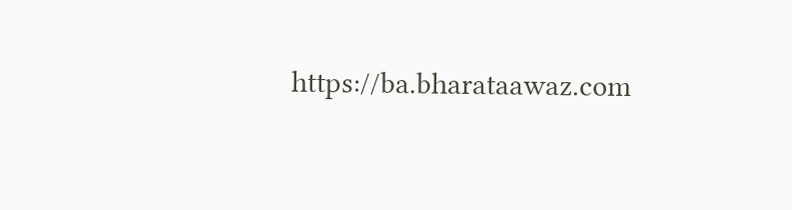https://ba.bharataawaz.com